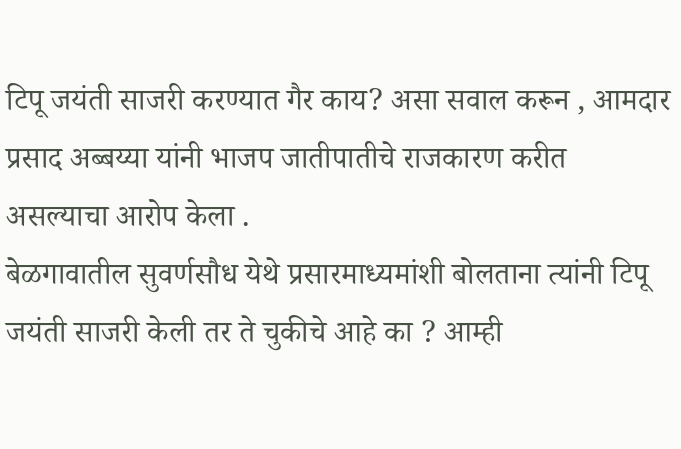टिपू जयंती साजरी करण्यात गैर काय? असा सवाल करून , आमदार प्रसाद अब्बय्या यांनी भाजप जातीपातीचे राजकारण करीत असल्याचा आरोप केला .
बेळगावातील सुवर्णसौध येथे प्रसारमाध्यमांशी बोलताना त्यांनी टिपू जयंती साजरी केली तर ते चुकीचे आहे का ? आम्ही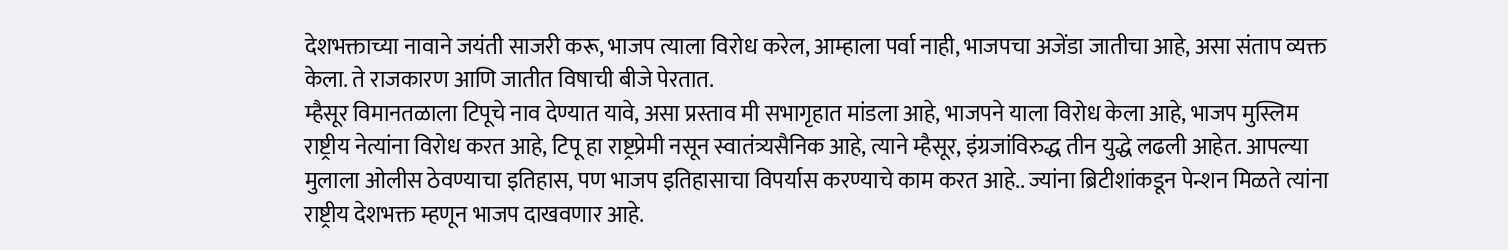देशभक्ताच्या नावाने जयंती साजरी करू, भाजप त्याला विरोध करेल, आम्हाला पर्वा नाही, भाजपचा अजेंडा जातीचा आहे, असा संताप व्यक्त केला. ते राजकारण आणि जातीत विषाची बीजे पेरतात.
म्हैसूर विमानतळाला टिपूचे नाव देण्यात यावे, असा प्रस्ताव मी सभागृहात मांडला आहे, भाजपने याला विरोध केला आहे, भाजप मुस्लिम राष्ट्रीय नेत्यांना विरोध करत आहे, टिपू हा राष्ट्रप्रेमी नसून स्वातंत्र्यसैनिक आहे, त्याने म्हैसूर, इंग्रजांविरुद्ध तीन युद्धे लढली आहेत. आपल्या मुलाला ओलीस ठेवण्याचा इतिहास, पण भाजप इतिहासाचा विपर्यास करण्याचे काम करत आहे.. ज्यांना ब्रिटीशांकडून पेन्शन मिळते त्यांना राष्ट्रीय देशभक्त म्हणून भाजप दाखवणार आहे.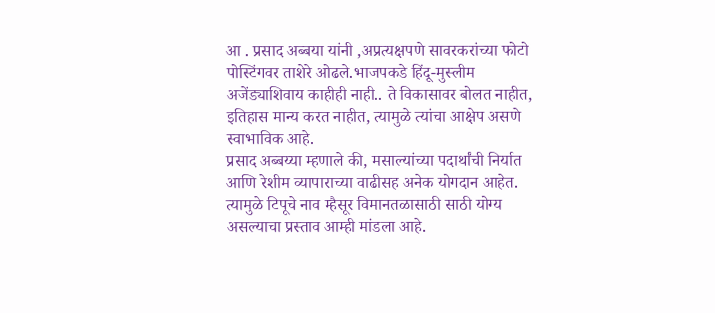आ . प्रसाद अब्बया यांनी ,अप्रत्यक्षपणे सावरकरांच्या फोटो पोस्टिंगवर ताशेरे ओढले.भाजपकडे हिंदू-मुस्लीम अजेंड्याशिवाय काहीही नाही.. ते विकासावर बोलत नाहीत, इतिहास मान्य करत नाहीत, त्यामुळे त्यांचा आक्षेप असणे स्वाभाविक आहे.
प्रसाद अब्बय्या म्हणाले की, मसाल्यांच्या पदार्थांची निर्यात आणि रेशीम व्यापाराच्या वाढीसह अनेक योगदान आहेत. त्यामुळे टिपूचे नाव म्हैसूर विमानतळासाठी साठी योग्य असल्याचा प्रस्ताव आम्ही मांडला आहे.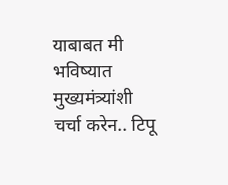याबाबत मी भविष्यात मुख्यमंत्र्यांशी चर्चा करेन.. टिपू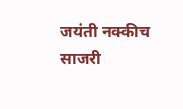जयंती नक्कीच साजरी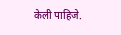केली पाहिजे.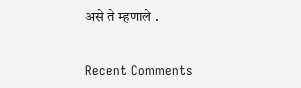असे ते म्हणाले .


Recent Comments